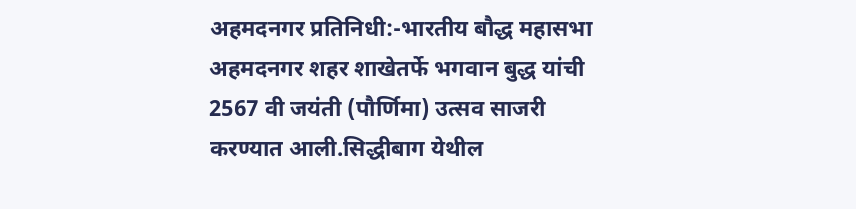अहमदनगर प्रतिनिधी:-भारतीय बौद्ध महासभा अहमदनगर शहर शाखेतर्फे भगवान बुद्ध यांची 2567 वी जयंती (पौर्णिमा) उत्सव साजरी करण्यात आली.सिद्धीबाग येथील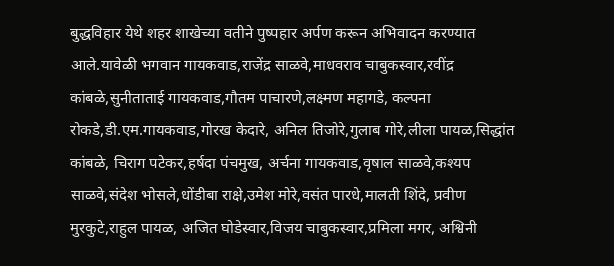बुद्धविहार येथे शहर शाखेच्या वतीने पुष्पहार अर्पण करून अभिवादन करण्यात आले.यावेळी भगवान गायकवाड,राजेंद्र साळवे,माधवराव चाबुकस्वार,रवींद्र कांबळे,सुनीताताई गायकवाड,गौतम पाचारणे,लक्ष्मण महागडे, कल्पना रोकडे,डी.एम.गायकवाड,गोरख केदारे, अनिल तिजोरे,गुलाब गोरे,लीला पायळ,सिद्धांत कांबळे, चिराग पटेकर,हर्षदा पंचमुख, अर्चना गायकवाड,वृषाल साळवे,कश्यप साळवे,संदेश भोसले,धोंडीबा राक्षे,उमेश मोरे,वसंत पारधे,मालती शिंदे, प्रवीण मुरकुटे,राहुल पायळ, अजित घोडेस्वार,विजय चाबुकस्वार,प्रमिला मगर, अश्विनी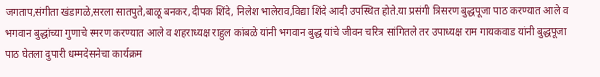जगताप,संगीता खंडागळे,सरला सातपुते,बाळू बनकर,दीपक शिंदे, निलेश भालेराव,विद्या शिंदे आदी उपस्थित होते.या प्रसंगी त्रिसरण बुद्धपूजा पाठ करण्यात आले व भगवान बुद्धांच्या गुणाचे स्मरण करण्यात आले व शहराध्यक्ष राहुल कांबळे यांनी भगवान बुद्ध यांचे जीवन चरित्र सांगितले तर उपाध्यक्ष राम गायकवाड यांनी बुद्धपूजा पाठ घेतला दुपारी धम्मदेसनेचा कार्यक्रम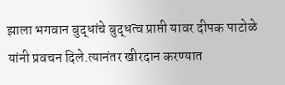झाला भगवान बुद्धांचे बुद्धत्व प्राप्ती यावर दीपक पाटोळे यांनी प्रवचन दिले.त्यानंतर खीरदान करण्यात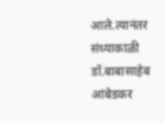आले.त्यानंतर संध्याकाळी डॉ.बाबासाहेब आंबेडकर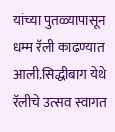यांच्या पुतळ्यापासून धम्म रॅली काढण्यात आली.सिद्धीबाग येथे रॅलीचे उत्सव स्वागत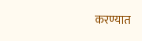करण्यात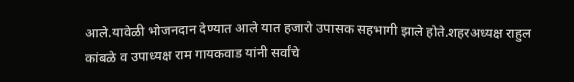आले.यावेळी भोजनदान देण्यात आले यात हजारो उपासक सहभागी झाले होते.शहरअध्यक्ष राहुल कांबळे व उपाध्यक्ष राम गायकवाड यांनी सर्वांचे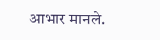आभार मानले.